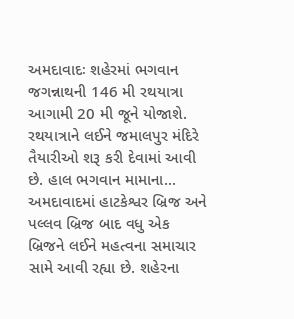અમદાવાદઃ શહેરમાં ભગવાન જગન્નાથની 146 મી રથયાત્રા આગામી 20 મી જૂને યોજાશે. રથયાત્રાને લઈને જમાલપુર મંદિરે તૈયારીઓ શરૂ કરી દેવામાં આવી છે. હાલ ભગવાન મામાના...
અમદાવાદમાં હાટકેશ્વર બ્રિજ અને પલ્લવ બ્રિજ બાદ વધુ એક બ્રિજને લઈને મહત્વના સમાચાર સામે આવી રહ્યા છે. શહેરના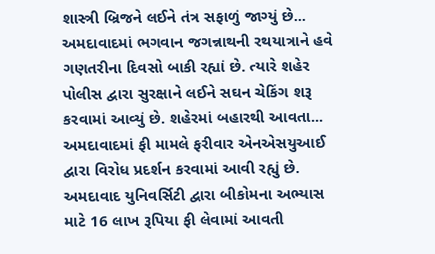શાસ્ત્રી બ્રિજને લઈને તંત્ર સફાળું જાગ્યું છે...
અમદાવાદમાં ભગવાન જગન્નાથની રથયાત્રાને હવે ગણતરીના દિવસો બાકી રહ્યાં છે. ત્યારે શહેર પોલીસ દ્વારા સુરક્ષાને લઈને સઘન ચેકિંગ શરૂ કરવામાં આવ્યું છે. શહેરમાં બહારથી આવતા...
અમદાવાદમાં ફી મામલે ફરીવાર એનએસયુઆઈ દ્વારા વિરોધ પ્રદર્શન કરવામાં આવી રહ્યું છે. અમદાવાદ યુનિવર્સિટી દ્વારા બીકોમના અભ્યાસ માટે 16 લાખ રૂપિયા ફી લેવામાં આવતી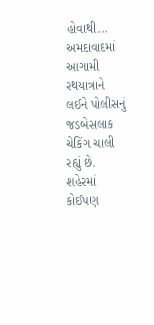હોવાથી...
અમદાવાદમાં આગામી રથયાત્રાને લઈને પોલીસનું જડબેસલાક ચેકિંગ ચાલી રહ્યું છે. શહેરમાં કોઈપણ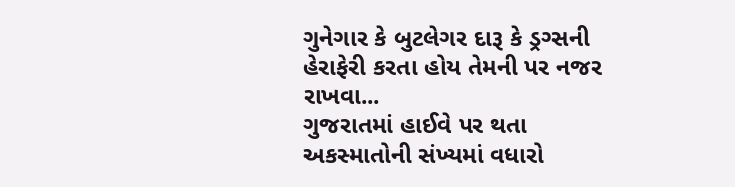ગુનેગાર કે બુટલેગર દારૂ કે ડ્રગ્સની હેરાફેરી કરતા હોય તેમની પર નજર રાખવા...
ગુજરાતમાં હાઈવે પર થતા અકસ્માતોની સંખ્યમાં વધારો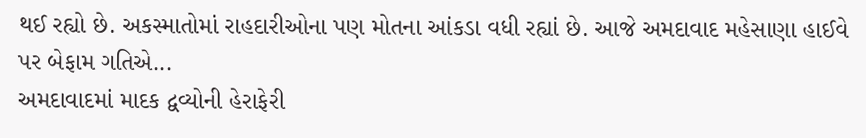થઈ રહ્યો છે. અકસ્માતોમાં રાહદારીઓના પણ મોતના આંકડા વધી રહ્યાં છે. આજે અમદાવાદ મહેસાણા હાઈવે પર બેફામ ગતિએ...
અમદાવાદમાં માદક દ્વવ્યોની હેરાફેરી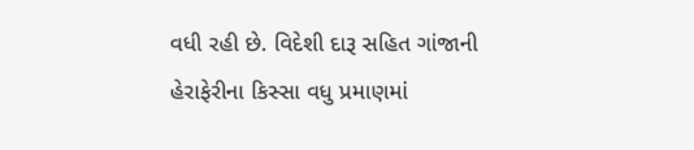વધી રહી છે. વિદેશી દારૂ સહિત ગાંજાની હેરાફેરીના કિસ્સા વધુ પ્રમાણમાં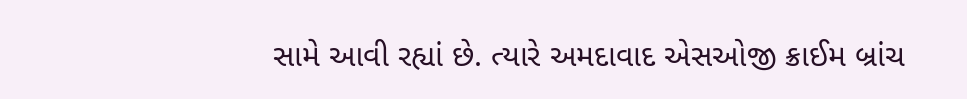સામે આવી રહ્યાં છે. ત્યારે અમદાવાદ એસઓજી ક્રાઈમ બ્રાંચ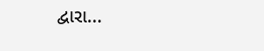દ્વારા...